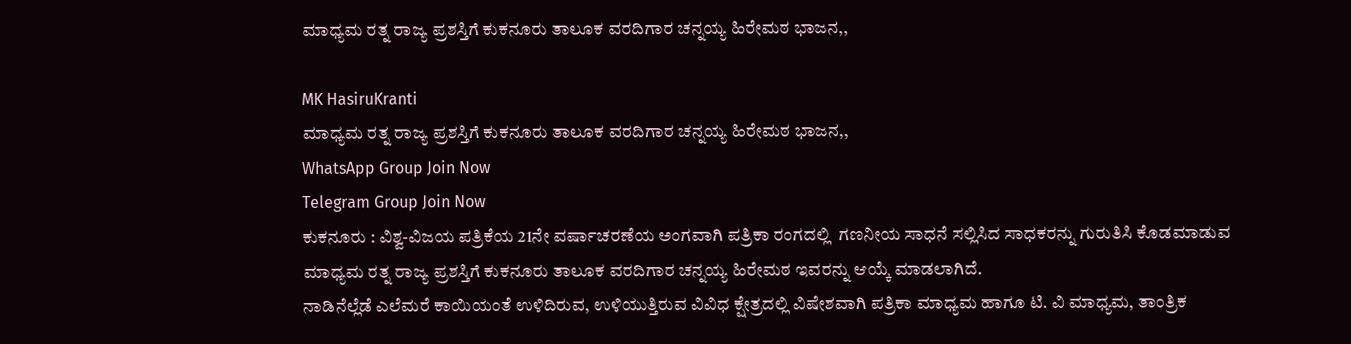ಮಾಧ್ಯಮ ರತ್ನ ರಾಜ್ಯ ಪ್ರಶಸ್ತಿಗೆ ಕುಕನೂರು ತಾಲೂಕ ವರದಿಗಾರ ಚನ್ನಯ್ಯ ಹಿರೇಮಠ ಭಾಜನ,,

MK HasiruKranti
ಮಾಧ್ಯಮ ರತ್ನ ರಾಜ್ಯ ಪ್ರಶಸ್ತಿಗೆ ಕುಕನೂರು ತಾಲೂಕ ವರದಿಗಾರ ಚನ್ನಯ್ಯ ಹಿರೇಮಠ ಭಾಜನ,,
WhatsApp Group Join Now
Telegram Group Join Now
ಕುಕನೂರು : ವಿಶ್ವ-ವಿಜಯ ಪತ್ರಿಕೆಯ 21ನೇ ವರ್ಷಾಚರಣೆಯ ಅಂಗವಾಗಿ ಪತ್ರಿಕಾ ರಂಗದಲ್ಲಿ  ಗಣನೀಯ ಸಾಧನೆ ಸಲ್ಲಿಸಿದ ಸಾಧಕರನ್ನು ಗುರುತಿಸಿ ಕೊಡಮಾಡುವ ಮಾಧ್ಯಮ ರತ್ನ ರಾಜ್ಯ ಪ್ರಶಸ್ತಿಗೆ ಕುಕನೂರು ತಾಲೂಕ ವರದಿಗಾರ ಚನ್ನಯ್ಯ ಹಿರೇಮಠ ಇವರನ್ನು ಆಯ್ಕೆ ಮಾಡಲಾಗಿದೆ.
ನಾಡಿನೆಲ್ಲೆಡೆ ಎಲೆಮರೆ ಕಾಯಿಯಂತೆ ಉಳಿದಿರುವ, ಉಳಿಯುತ್ತಿರುವ ವಿವಿಧ ಕ್ಷೇತ್ರದಲ್ಲಿ ವಿಷೇಶವಾಗಿ ಪತ್ರಿಕಾ ಮಾಧ್ಯಮ ಹಾಗೂ ಟಿ. ವಿ ಮಾಧ್ಯಮ, ತಾಂತ್ರಿಕ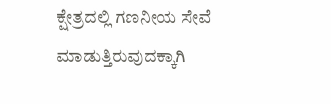ಕ್ಷೇತ್ರದಲ್ಲಿ ಗಣನೀಯ ಸೇವೆ ಮಾಡುತ್ತಿರುವುದಕ್ಕಾಗಿ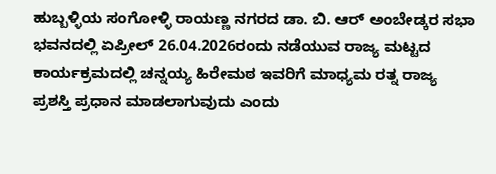ಹುಬ್ಬಳ್ಳಿಯ ಸಂಗೋಳ್ಳಿ ರಾಯಣ್ಣ ನಗರದ ಡಾ. ಬಿ. ಆರ್ ಅಂಬೇಡ್ಕರ ಸಭಾ ಭವನದಲ್ಲಿ ಏಪ್ರೀಲ್ 26.04.2026ರಂದು ನಡೆಯುವ ರಾಜ್ಯ ಮಟ್ಟದ ಕಾರ್ಯಕ್ರಮದಲ್ಲಿ ಚನ್ನಯ್ಯ ಹಿರೇಮಠ ಇವರಿಗೆ ಮಾಧ್ಯಮ ರತ್ನ ರಾಜ್ಯ ಪ್ರಶಸ್ತಿ ಪ್ರಧಾನ ಮಾಡಲಾಗುವುದು ಎಂದು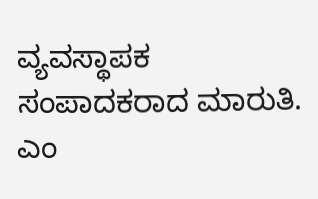ವ್ಯವಸ್ಥಾಪಕ ಸಂಪಾದಕರಾದ ಮಾರುತಿ. ಎಂ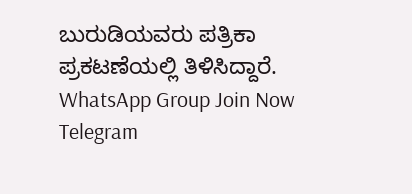ಬುರುಡಿಯವರು ಪತ್ರಿಕಾ ಪ್ರಕಟಣೆಯಲ್ಲಿ ತಿಳಿಸಿದ್ದಾರೆ.
WhatsApp Group Join Now
Telegram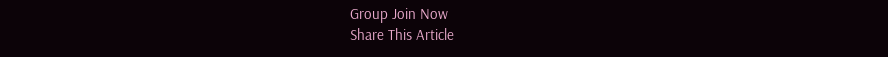Group Join Now
Share This Article